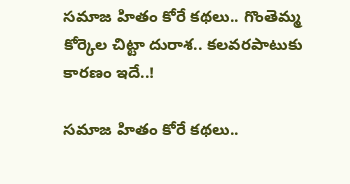సమాజ హితం కోరే కథలు.. గొంతెమ్మ కోర్కెల చిట్టా దురాశ.. కలవరపాటుకు కారణం ఇదే..!

సమాజ హితం కోరే కథలు..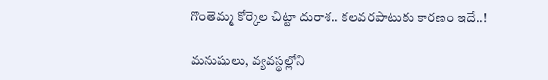గొంతెమ్మ కోర్కెల చిట్టా దురాశ.. కలవరపాటుకు కారణం ఇదే..!

మనుషులు, వ్యవస్థల్లోని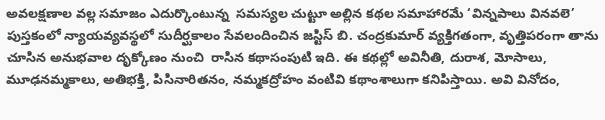అవలక్షణాల వల్ల సమాజం ఎదుర్కొంటున్న  సమస్యల చుట్టూ అల్లిన కథల సమాహారమే ‘విన్నపాలు వినవలె’ పుస్తకంలో న్యాయవ్యవస్థలో సుదీర్ఘకాలం సేవలందించిన జస్టిస్ బి. చంద్రకుమార్ వ్యక్తిగతంగా, వృత్తిపరంగా తాను చూసిన అనుభవాల దృక్కోణం నుంచి  రాసిన కథాసంపుటి ఇది. ఈ కథల్లో అవినీతి, దురాశ, మోసాలు, మూఢనమ్మకాలు, అతిభక్తి, పిసినారితనం, నమ్మకద్రోహం వంటివి కథాంశాలుగా కనిపిస్తాయి. అవి వినోదం,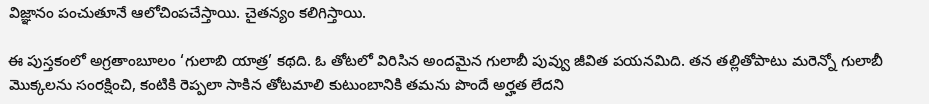విజ్ఞానం పంచుతూనే ఆలోచింపచేస్తాయి. చైతన్యం కలిగిస్తాయి.

ఈ పుస్తకంలో అగ్రతాంబూలం ‘గులాబి యాత్ర’ కథది. ఓ తోటలో విరిసిన అందమైన గులాబీ పువ్వు జీవిత పయనమిది. తన తల్లితోపాటు మరెన్నో గులాబీ మొక్కలను సంరక్షించి, కంటికి రెప్పలా సాకిన తోటమాలి కుటుంబానికి తమను పొందే అర్హత లేదని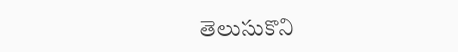తెలుసుకొని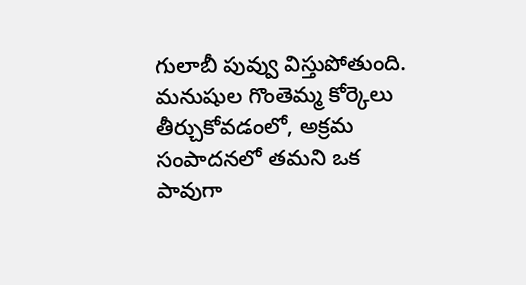గులాబీ పువ్వు విస్తుపోతుంది. మనుషుల గొంతెమ్మ కోర్కెలు తీర్చుకోవడంలో, అక్రమ సంపాదనలో తమని ఒక పావుగా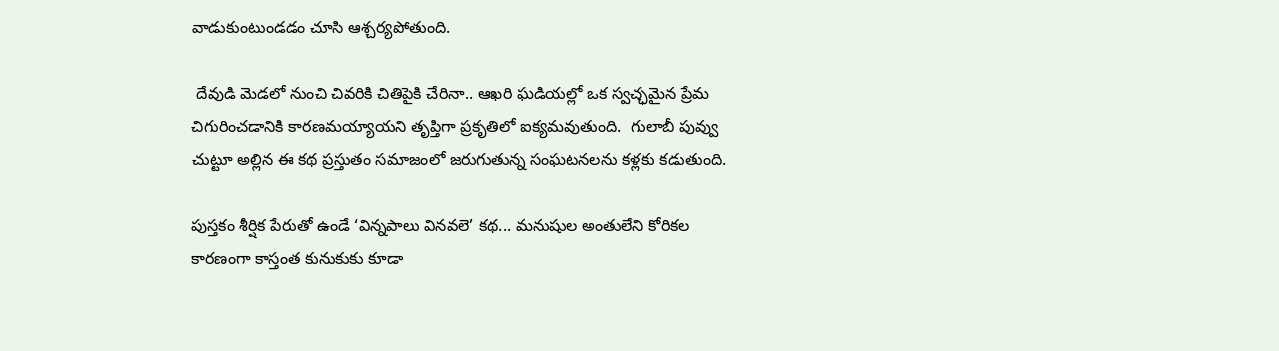వాడుకుంటుండడం చూసి ఆశ్చర్యపోతుంది.

 దేవుడి మెడలో నుంచి చివరికి చితిపైకి చేరినా.. ఆఖరి ఘడియల్లో ఒక స్వచ్ఛమైన ప్రేమ చిగురించడానికి కారణమయ్యాయని తృప్తిగా ప్రకృతిలో ఐక్యమవుతుంది.  గులాబీ పువ్వు చుట్టూ అల్లిన ఈ కథ ప్రస్తుతం సమాజంలో జరుగుతున్న సంఘటనలను కళ్లకు కడుతుంది.

పుస్తకం శీర్షిక పేరుతో ఉండే ‘విన్నపాలు వినవలె’ కథ... మనుషుల అంతులేని కోరికల కారణంగా కాస్తంత కునుకుకు కూడా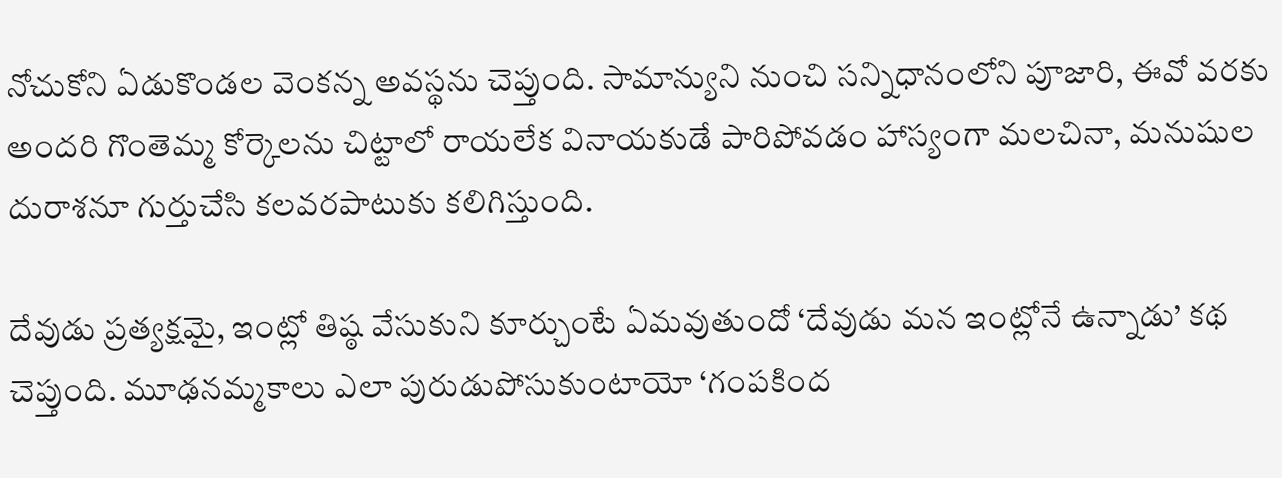నోచుకోని ఏడుకొండల వెంకన్న అవస్థను చెప్తుంది. సామాన్యుని నుంచి సన్నిధానంలోని పూజారి, ఈవో వరకు అందరి గొంతెమ్మ కోర్కెలను చిట్టాలో రాయలేక వినాయకుడే పారిపోవడం హాస్యంగా మలచినా, మనుషుల దురాశనూ గుర్తుచేసి కలవరపాటుకు కలిగిస్తుంది.

దేవుడు ప్రత్యక్షమై, ఇంట్లో తిష్ఠ వేసుకుని కూర్చుంటే ఏమవుతుందో ‘దేవుడు మన ఇంట్లోనే ఉన్నాడు’ కథ చెప్తుంది. మూఢనమ్మకాలు ఎలా పురుడుపోసుకుంటాయో ‘గంపకింద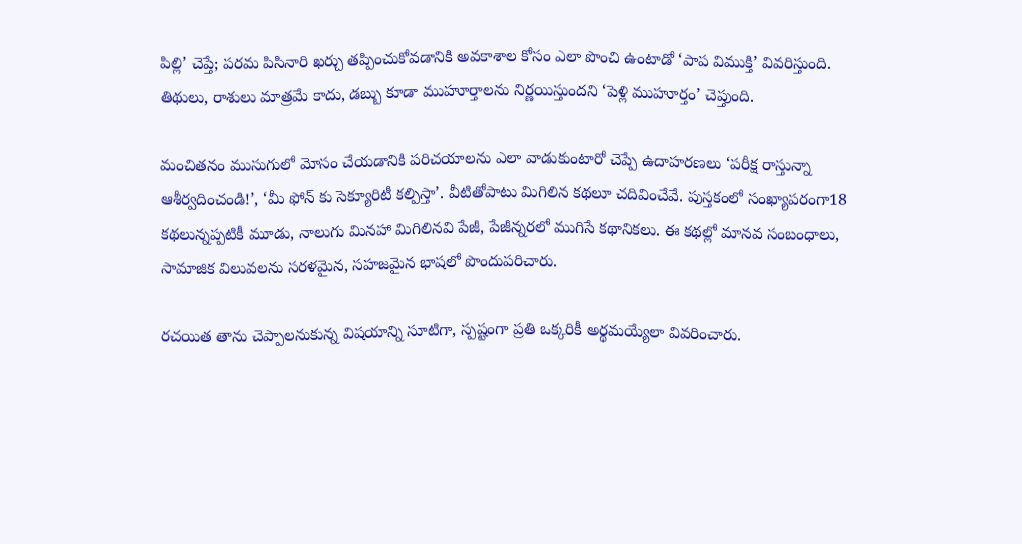పిల్లి’ చెప్తే; పరమ పిసినారి ఖర్చు తప్పించుకోవడానికి అవకాశాల కోసం ఎలా పొంచి ఉంటాడో ‘పాప విముక్తి’ వివరిస్తుంది. తిథులు, రాశులు మాత్రమే కాదు, డబ్బు కూడా ముహూర్తాలను నిర్ణయిస్తుందని ‘పెళ్లి ముహూర్తం’ చెప్తుంది.

మంచితనం ముసుగులో మోసం చేయడానికి పరిచయాలను ఎలా వాడుకుంటారో చెప్పే ఉదాహరణలు ‘పరీక్ష రాస్తున్నా ఆశీర్వదించండి!’, ‘మీ ఫోన్ కు సెక్యూరిటీ కల్పిస్తా’. వీటితోపాటు మిగిలిన కథలూ చదివించేవే. పుస్తకంలో సంఖ్యాపరంగా18  కథలున్నప్పటికీ మూడు, నాలుగు మినహా మిగిలినవి పేజీ, పేజీన్నరలో ముగిసే కథానికలు. ఈ కథల్లో మానవ సంబంధాలు, సామాజిక విలువలను సరళమైన, సహజమైన భాషలో పొందుపరిచారు.

రచయిత తాను చెప్పాలనుకున్న విషయాన్ని సూటిగా, స్పష్టంగా ప్రతి ఒక్కరికీ అర్థమయ్యేలా వివరించారు.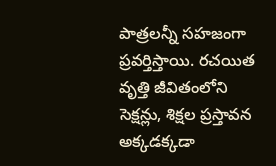పాత్రలన్నీ సహజంగా ప్రవర్తిస్తాయి. రచయిత వృత్తి జీవితంలోని సెక్షన్లు, శిక్షల ప్రస్తావన అక్కడక్కడా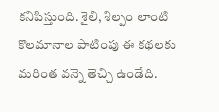కనిపిస్తుంది. శైలి, శిల్పం లాంటి కొలమానాల పాటింపు ఈ కథలకు మరింత వన్నె తెచ్చి ఉండేది.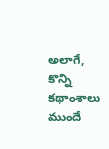అలాగే, కొన్ని కథాంశాలు ముందే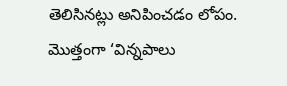తెలిసినట్లు అనిపించడం లోపం.  మొత్తంగా ‘విన్నపాలు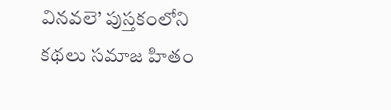వినవలె’ పుస్తకంలోని కథలు సమాజ హితం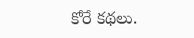కోరే కథలు.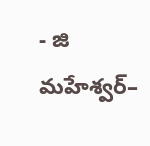- జి  మహేశ్వర్–